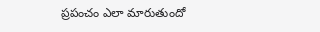ప్రపంచం ఎలా మారుతుందో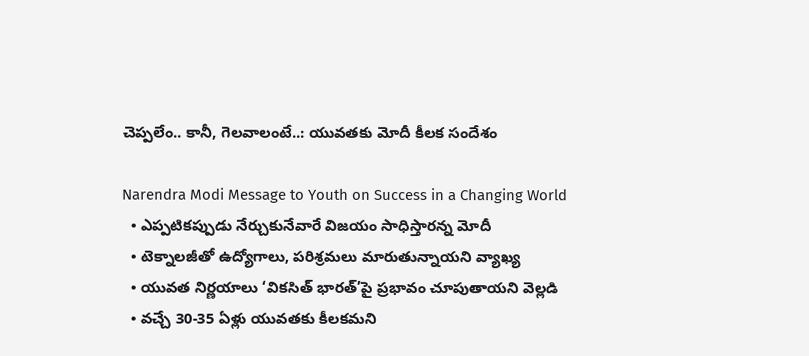చెప్పలేం.. కానీ, గెలవాలంటే..: యువతకు మోదీ కీలక సందేశం

Narendra Modi Message to Youth on Success in a Changing World
  • ఎప్పటికప్పుడు నేర్చుకునేవారే విజయం సాధిస్తారన్న మోదీ
  • టెక్నాలజీతో ఉద్యోగాలు, పరిశ్రమలు మారుతున్నాయని వ్యాఖ్య
  • యువత నిర్ణయాలు ‘వికసిత్‌ భారత్‌’పై ప్రభావం చూపుతాయని వెల్లడి
  • వచ్చే 30-35 ఏళ్లు యువతకు కీలకమని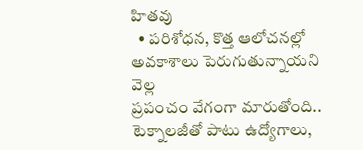హితవు
  • పరిశోధన, కొత్త ఆలోచనల్లో అవకాశాలు పెరుగుతున్నాయని వెల్ల
ప్రపంచం వేగంగా మారుతోంది.. టెక్నాలజీతో పాటు ఉద్యోగాలు,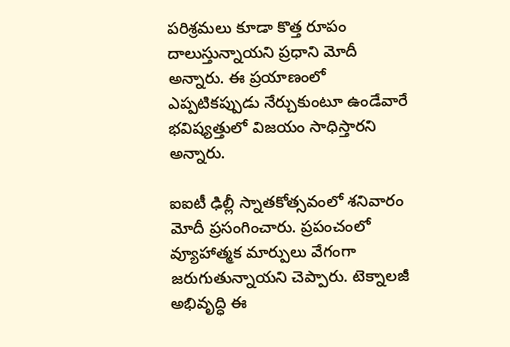పరిశ్రమలు కూడా కొత్త రూపం దాలుస్తున్నాయని ప్రధాని మోదీ అన్నారు. ఈ ప్రయాణంలో ఎప్పటికప్పుడు నేర్చుకుంటూ ఉండేవారే భవిష్యత్తులో విజయం సాధిస్తారని అన్నారు.

ఐఐటీ ఢిల్లీ స్నాతకోత్సవంలో శనివారం మోదీ ప్రసంగించారు. ప్రపంచంలో వ్యూహాత్మక మార్పులు వేగంగా జరుగుతున్నాయని చెప్పారు. టెక్నాలజీ అభివృద్ధి ఈ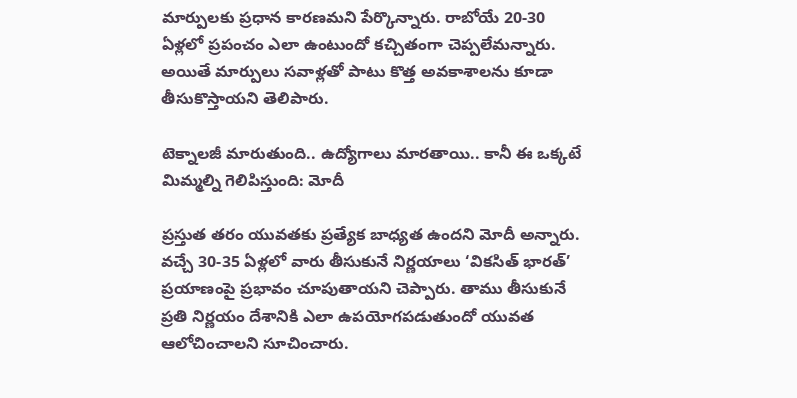మార్పులకు ప్రధాన కారణమని పేర్కొన్నారు. రాబోయే 20-30 ఏళ్లలో ప్రపంచం ఎలా ఉంటుందో కచ్చితంగా చెప్పలేమన్నారు. అయితే మార్పులు సవాళ్లతో పాటు కొత్త అవకాశాలను కూడా తీసుకొస్తాయని తెలిపారు.

టెక్నాలజీ మారుతుంది.. ఉద్యోగాలు మారతాయి.. కానీ ఈ ఒక్కటే మిమ్మల్ని గెలిపిస్తుంది: మోదీ

ప్రస్తుత తరం యువతకు ప్రత్యేక బాధ్యత ఉందని మోదీ అన్నారు. వచ్చే 30-35 ఏళ్లలో వారు తీసుకునే నిర్ణయాలు ‘వికసిత్‌ భారత్‌’ ప్రయాణంపై ప్రభావం చూపుతాయని చెప్పారు. తాము తీసుకునే ప్రతి నిర్ణయం దేశానికి ఎలా ఉపయోగపడుతుందో యువత ఆలోచించాలని సూచించారు.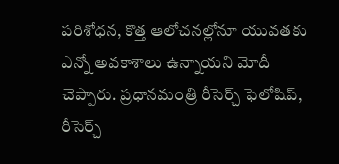పరిశోధన, కొత్త ఆలోచనల్లోనూ యువతకు ఎన్నో అవకాశాలు ఉన్నాయని మోదీ చెప్పారు. ప్రధానమంత్రి రీసెర్చ్‌ ఫెలోషిప్‌, రీసెర్చ్‌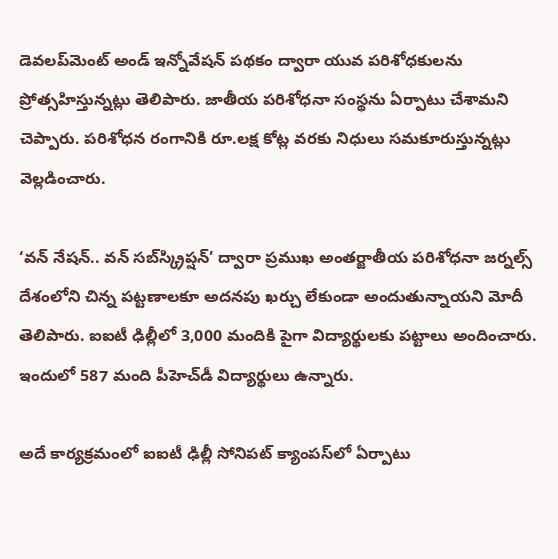డెవలప్‌మెంట్‌ అండ్‌ ఇన్నోవేషన్‌ పథకం ద్వారా యువ పరిశోధకులను ప్రోత్సహిస్తున్నట్లు తెలిపారు. జాతీయ పరిశోధనా సంస్థను ఏర్పాటు చేశామని చెప్పారు. పరిశోధన రంగానికి రూ.లక్ష కోట్ల వరకు నిధులు సమకూరుస్తున్నట్లు వెల్లడించారు.

‘వన్‌ నేషన్‌.. వన్‌ సబ్‌స్క్రిప్షన్‌’ ద్వారా ప్రముఖ అంతర్జాతీయ పరిశోధనా జర్నల్స్‌ దేశంలోని చిన్న పట్టణాలకూ అదనపు ఖర్చు లేకుండా అందుతున్నాయని మోదీ తెలిపారు. ఐఐటీ ఢిల్లీలో 3,000 మందికి పైగా విద్యార్థులకు పట్టాలు అందించారు. ఇందులో 587 మంది పీహెచ్‌డీ విద్యార్థులు ఉన్నారు.

అదే కార్యక్రమంలో ఐఐటీ ఢిల్లీ సోనిపట్‌ క్యాంపస్‌లో ఏర్పాటు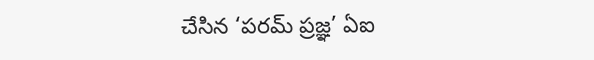చేసిన ‘పరమ్‌ ప్రజ్ఞ’ ఏఐ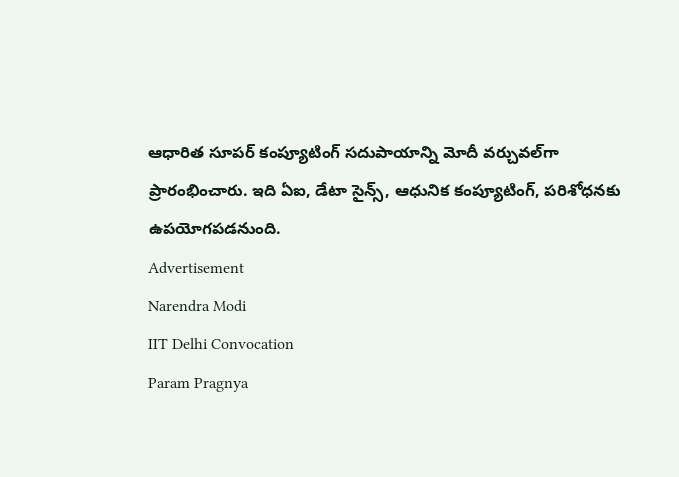ఆధారిత సూపర్‌ కంప్యూటింగ్‌ సదుపాయాన్ని మోదీ వర్చువల్‌గా ప్రారంభించారు. ఇది ఏఐ, డేటా సైన్స్‌, ఆధునిక కంప్యూటింగ్‌, పరిశోధనకు ఉపయోగపడనుంది.
Advertisement
Narendra Modi
IIT Delhi Convocation
Param Pragnya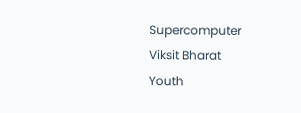Supercomputer
Viksit Bharat
Youth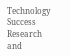Technology Success
Research and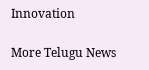Innovation

More Telugu News